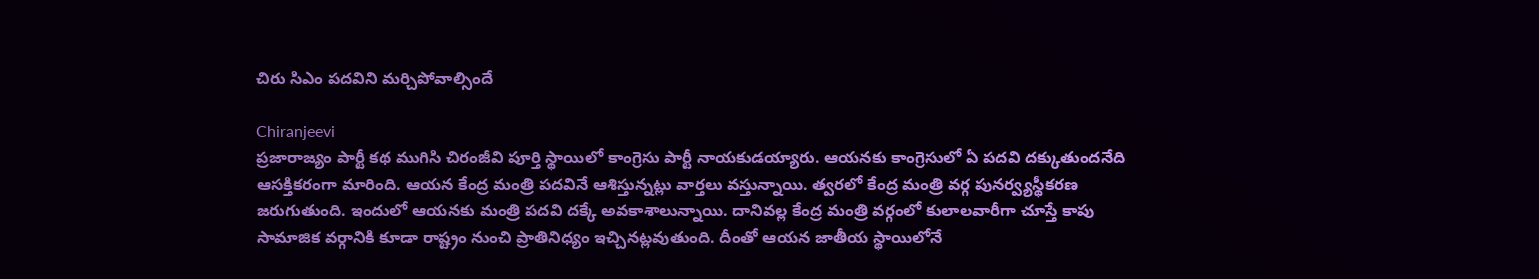చిరు సిఎం పదవిని మర్చిపోవాల్సిందే

Chiranjeevi
ప్రజారాజ్యం పార్టీ కథ ముగిసి చిరంజీవి పూర్తి స్థాయిలో కాంగ్రెసు పార్టీ నాయకుడయ్యారు. ఆయనకు కాంగ్రెసులో ఏ పదవి దక్కుతుందనేది ఆసక్తికరంగా మారింది. ఆయన కేంద్ర మంత్రి పదవినే ఆశిస్తున్నట్లు వార్తలు వస్తున్నాయి. త్వరలో కేంద్ర మంత్రి వర్గ పునర్వ్యస్థీకరణ జరుగుతుంది. ఇందులో ఆయనకు మంత్రి పదవి దక్కే అవకాశాలున్నాయి. దానివల్ల కేంద్ర మంత్రి వర్గంలో కులాలవారీగా చూస్తే కాపు సామాజిక వర్గానికి కూడా రాష్ట్రం నుంచి ప్రాతినిధ్యం ఇచ్చినట్లవుతుంది. దీంతో ఆయన జాతీయ స్థాయిలోనే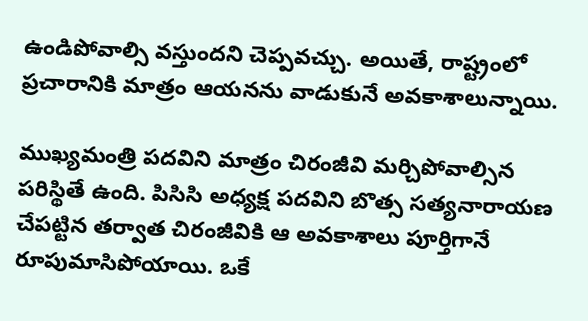ఉండిపోవాల్సి వస్తుందని చెప్పవచ్చు. అయితే, రాష్ట్రంలో ప్రచారానికి మాత్రం ఆయనను వాడుకునే అవకాశాలున్నాయి.

ముఖ్యమంత్రి పదవిని మాత్రం చిరంజీవి మర్చిపోవాల్సిన పరిస్థితే ఉంది. పిసిసి అధ్యక్ష పదవిని బొత్స సత్యనారాయణ చేపట్టిన తర్వాత చిరంజీవికి ఆ అవకాశాలు పూర్తిగానే రూపుమాసిపోయాయి. ఒకే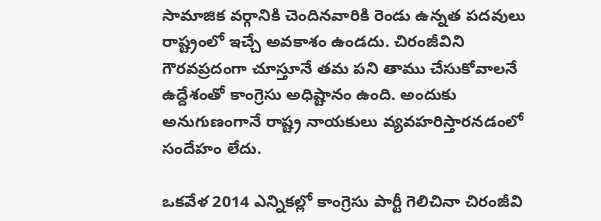సామాజిక వర్గానికి చెందినవారికి రెండు ఉన్నత పదవులు రాష్ట్రంలో ఇచ్చే అవకాశం ఉండదు. చిరంజీవిని గౌరవప్రదంగా చూస్తూనే తమ పని తాము చేసుకోవాలనే ఉద్దేశంతో కాంగ్రెసు అధిష్టానం ఉంది. అందుకు అనుగుణంగానే రాష్ట్ర నాయకులు వ్యవహరిస్తారనడంలో సందేహం లేదు.

ఒకవేళ 2014 ఎన్నికల్లో కాంగ్రెసు పార్టీ గెలిచినా చిరంజీవి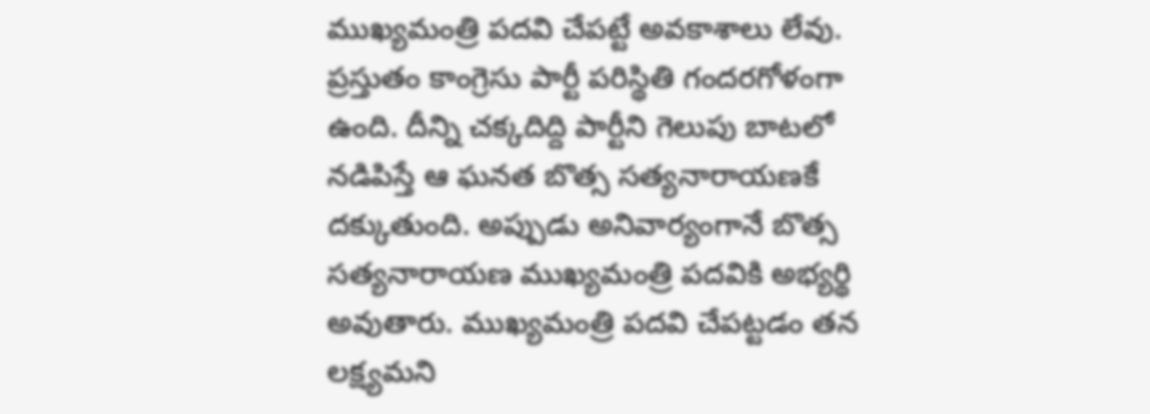ముఖ్యమంత్రి పదవి చేపట్టే అవకాశాలు లేవు. ప్రస్తుతం కాంగ్రెసు పార్టీ పరిస్థితి గందరగోళంగా ఉంది. దీన్ని చక్కదిద్ది పార్టీని గెలుపు బాటలో నడిపిస్తే ఆ ఘనత బొత్స సత్యనారాయణకే దక్కుతుంది. అప్పుడు అనివార్యంగానే బొత్స సత్యనారాయణ ముఖ్యమంత్రి పదవికి అభ్యర్థి అవుతారు. ముఖ్యమంత్రి పదవి చేపట్టడం తన లక్ష్యమని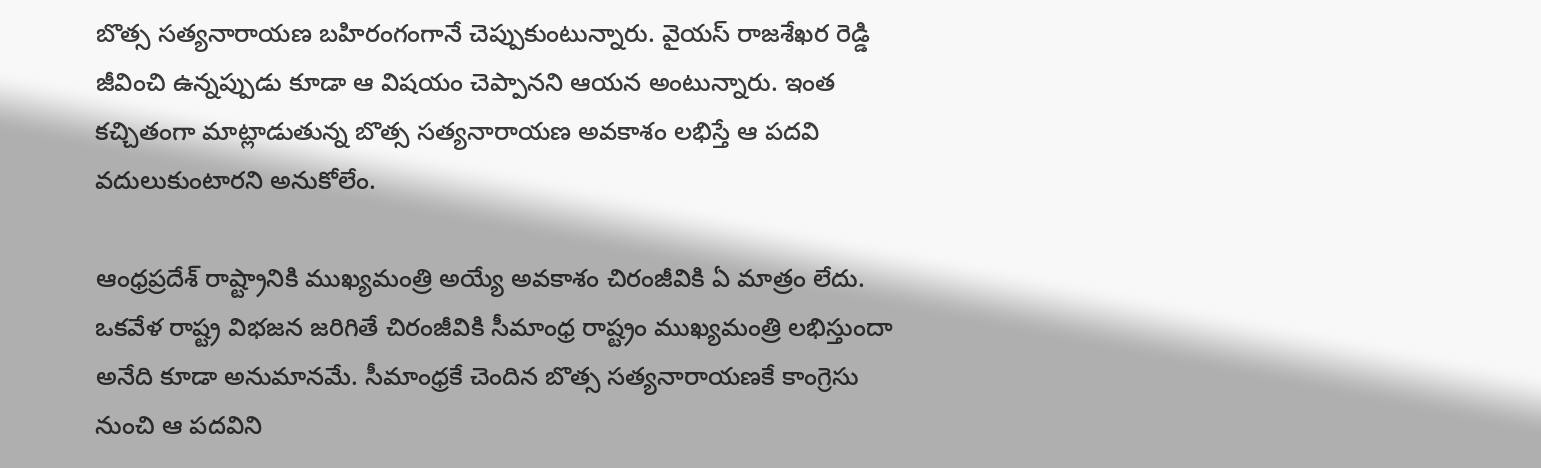బొత్స సత్యనారాయణ బహిరంగంగానే చెప్పుకుంటున్నారు. వైయస్ రాజశేఖర రెడ్డి జీవించి ఉన్నప్పుడు కూడా ఆ విషయం చెప్పానని ఆయన అంటున్నారు. ఇంత కచ్చితంగా మాట్లాడుతున్న బొత్స సత్యనారాయణ అవకాశం లభిస్తే ఆ పదవి వదులుకుంటారని అనుకోలేం.

ఆంధ్రప్రదేశ్ రాష్ట్రానికి ముఖ్యమంత్రి అయ్యే అవకాశం చిరంజీవికి ఏ మాత్రం లేదు. ఒకవేళ రాష్ట్ర విభజన జరిగితే చిరంజీవికి సీమాంధ్ర రాష్ట్రం ముఖ్యమంత్రి లభిస్తుందా అనేది కూడా అనుమానమే. సీమాంధ్రకే చెందిన బొత్స సత్యనారాయణకే కాంగ్రెసు నుంచి ఆ పదవిని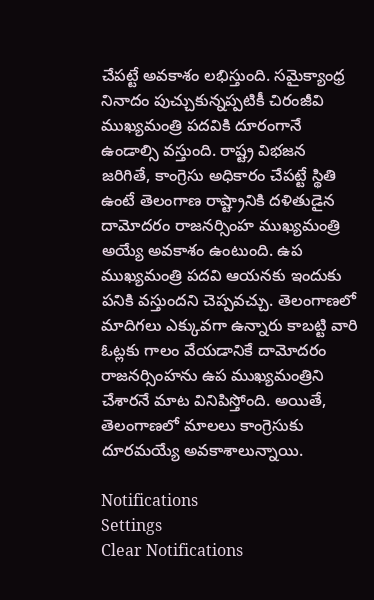చేపట్టే అవకాశం లభిస్తుంది. సమైక్యాంధ్ర నినాదం పుచ్చుకున్నప్పటికీ చిరంజీవి ముఖ్యమంత్రి పదవికి దూరంగానే ఉండాల్సి వస్తుంది. రాష్ట్ర విభజన జరిగితే, కాంగ్రెసు అధికారం చేపట్టే స్థితి ఉంటే తెలంగాణ రాష్ట్రానికి దళితుడైన దామోదరం రాజనర్సింహ ముఖ్యమంత్రి అయ్యే అవకాశం ఉంటుంది. ఉప ముఖ్యమంత్రి పదవి ఆయనకు ఇందుకు పనికి వస్తుందని చెప్పవచ్చు. తెలంగాణలో మాదిగలు ఎక్కువగా ఉన్నారు కాబట్టి వారి ఓట్లకు గాలం వేయడానికే దామోదరం రాజనర్సింహను ఉప ముఖ్యమంత్రిని చేశారనే మాట వినిపిస్తోంది. అయితే, తెలంగాణలో మాలలు కాంగ్రెసుకు దూరమయ్యే అవకాశాలున్నాయి.

Notifications
Settings
Clear Notifications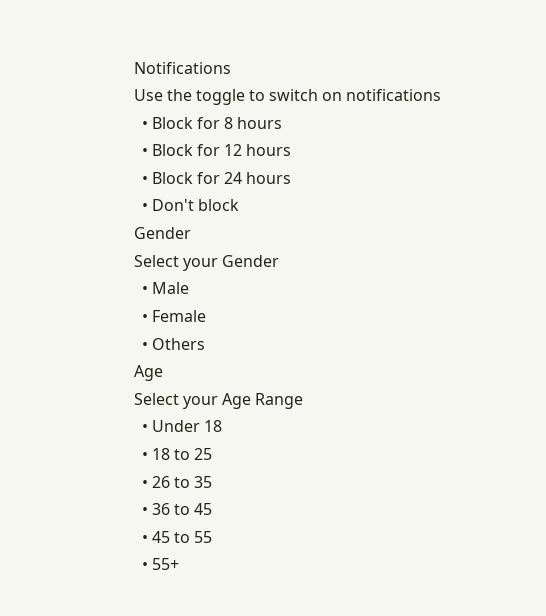Notifications
Use the toggle to switch on notifications
  • Block for 8 hours
  • Block for 12 hours
  • Block for 24 hours
  • Don't block
Gender
Select your Gender
  • Male
  • Female
  • Others
Age
Select your Age Range
  • Under 18
  • 18 to 25
  • 26 to 35
  • 36 to 45
  • 45 to 55
  • 55+